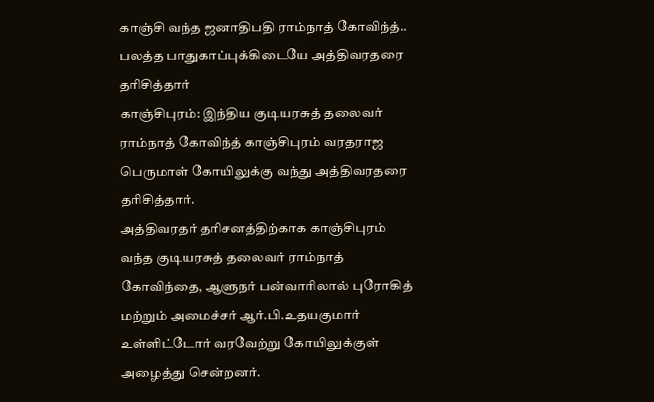காஞ்சி வந்த ஜனாதிபதி ராம்நாத் கோவிந்த்.. பலத்த பாதுகாப்புக்கிடையே அத்திவரதரை தரிசித்தார்
காஞ்சிபுரம்: இந்திய குடியரசுத் தலைவர் ராம்நாத் கோவிந்த் காஞ்சிபுரம் வரதராஜ பெருமாள் கோயிலுக்கு வந்து அத்திவரதரை தரிசித்தார்.
அத்திவரதர் தரிசனத்திற்காக காஞ்சிபுரம் வந்த குடியரசுத் தலைவர் ராம்நாத் கோவிந்தை, ஆளுநர் பன்வாரிலால் புரோகித் மற்றும் அமைச்சர் ஆர்.பி.உதயகுமார் உள்ளிட்டோர் வரவேற்று கோயிலுக்குள் அழைத்து சென்றனர்.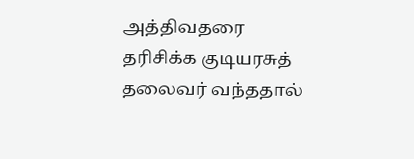அத்திவதரை தரிசிக்க குடியரசுத் தலைவர் வந்ததால்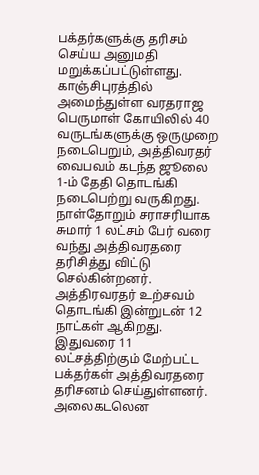பக்தர்களுக்கு தரிசம் செய்ய அனுமதி மறுக்கப்பட்டுள்ளது. காஞ்சிபுரத்தில் அமைந்துள்ள வரதராஜ பெருமாள் கோயிலில் 40 வருடங்களுக்கு ஒருமுறை நடைபெறும், அத்திவரதர் வைபவம் கடந்த ஜூலை 1-ம் தேதி தொடங்கி நடைபெற்று வருகிறது.
நாள்தோறும் சராசரியாக சுமார் 1 லட்சம் பேர் வரை வந்து அத்திவரதரை தரிசித்து விட்டு செல்கின்றனர். அத்திரவரதர் உற்சவம் தொடங்கி இன்றுடன் 12 நாட்கள் ஆகிறது. இதுவரை 11 லட்சத்திற்கும் மேற்பட்ட பக்தர்கள் அத்திவரதரை தரிசனம் செய்துள்ளனர்.
அலைகடலென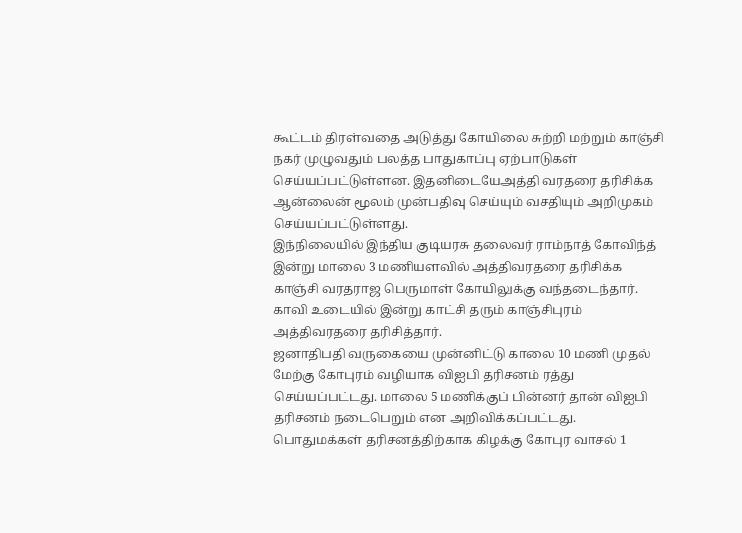கூட்டம் திரள்வதை அடுத்து கோயிலை சுற்றி மற்றும் காஞ்சி நகர் முழுவதும் பலத்த பாதுகாப்பு ஏற்பாடுகள் செய்யப்பட்டுள்ளன. இதனிடையேஅத்தி வரதரை தரிசிக்க ஆன்லைன் மூலம் முன்பதிவு செய்யும் வசதியும் அறிமுகம் செய்யப்பட்டுள்ளது.
இந்நிலையில் இந்திய குடியரசு தலைவர் ராம்நாத் கோவிந்த் இன்று மாலை 3 மணியளவில் அத்திவரதரை தரிசிக்க காஞ்சி வரதராஜ பெருமாள் கோயிலுக்கு வந்தடைந்தார். காவி உடையில் இன்று காட்சி தரும் காஞ்சிபுரம் அத்திவரதரை தரிசித்தார்.
ஜனாதிபதி வருகையை முன்னிட்டு காலை 10 மணி முதல் மேற்கு கோபுரம் வழியாக விஐபி தரிசனம் ரத்து செய்யப்பட்டது. மாலை 5 மணிக்குப் பின்னர் தான் விஐபி தரிசனம் நடைபெறும் என அறிவிக்கப்பட்டது.
பொதுமக்கள் தரிசனத்திற்காக கிழக்கு கோபுர வாசல் 1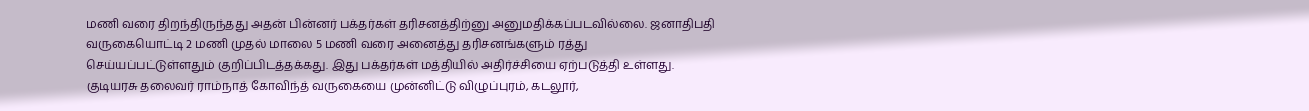மணி வரை திறந்திருந்தது அதன் பின்னர் பக்தர்கள் தரிசனத்திற்னு அனுமதிக்கப்படவில்லை. ஜனாதிபதி வருகையொட்டி 2 மணி முதல் மாலை 5 மணி வரை அனைத்து தரிசனங்களும் ரத்து செய்யப்பட்டுள்ளதும் குறிப்பிடத்தக்கது. இது பக்தர்கள் மத்தியில் அதிர்ச்சியை ஏற்படுத்தி உள்ளது.
குடியரசு தலைவர் ராம்நாத் கோவிந்த் வருகையை முன்னிட்டு விழுப்புரம், கடலூர்,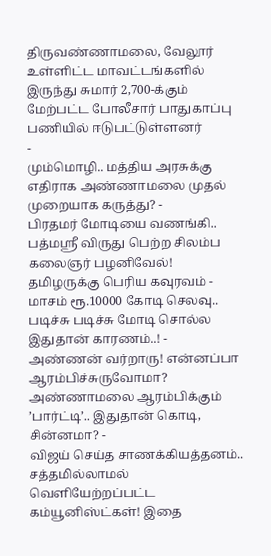திருவண்ணாமலை, வேலூர் உள்ளிட்ட மாவட்டங்களில் இருந்து சுமார் 2,700-க்கும் மேற்பட்ட போலீசார் பாதுகாப்பு பணியில் ஈடுபட்டுள்ளனர்
-
மும்மொழி.. மத்திய அரசுக்கு எதிராக அண்ணாமலை முதல் முறையாக கருத்து? -
பிரதமர் மோடியை வணங்கி.. பத்மஸ்ரீ விருது பெற்ற சிலம்ப கலைஞர் பழனிவேல்! தமிழருக்கு பெரிய கவுரவம் -
மாசம் ரூ.10000 கோடி செலவு.. படிச்சு படிச்சு மோடி சொல்ல இதுதான் காரணம்..! -
அண்ணன் வர்றாரு! என்னப்பா ஆரம்பிச்சுருவோமா? அண்ணாமலை ஆரம்பிக்கும் ’பார்ட்டி’.. இதுதான் கொடி, சின்னமா? -
விஜய் செய்த சாணக்கியத்தனம்.. சத்தமில்லாமல் வெளியேற்றப்பட்ட கம்யூனிஸ்ட்கள்! இதை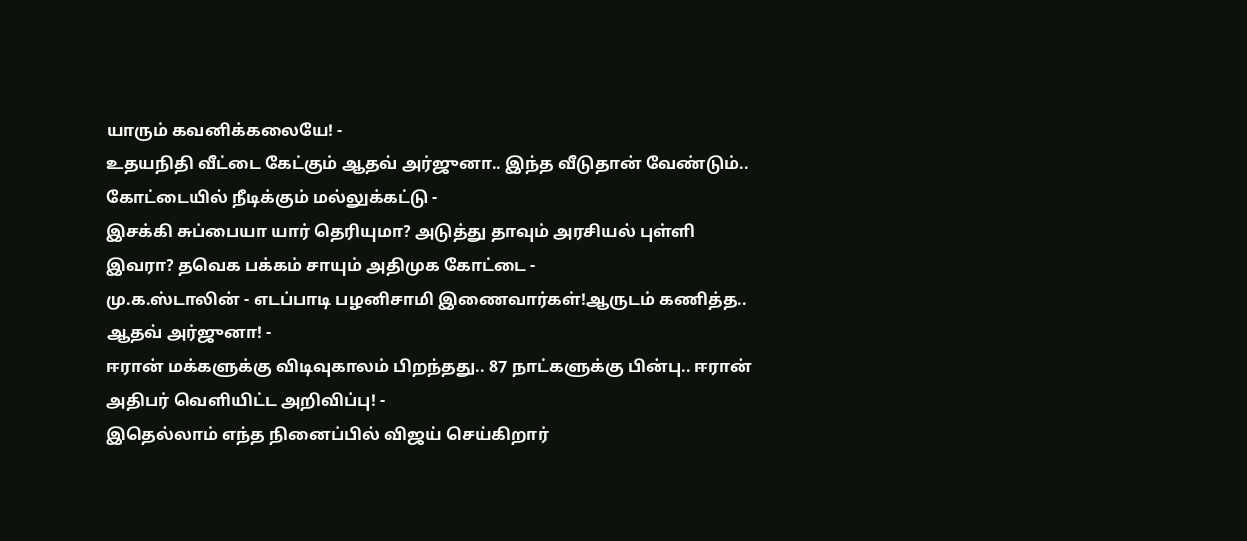யாரும் கவனிக்கலையே! -
உதயநிதி வீட்டை கேட்கும் ஆதவ் அர்ஜுனா.. இந்த வீடுதான் வேண்டும்.. கோட்டையில் நீடிக்கும் மல்லுக்கட்டு -
இசக்கி சுப்பையா யார் தெரியுமா? அடுத்து தாவும் அரசியல் புள்ளி இவரா? தவெக பக்கம் சாயும் அதிமுக கோட்டை -
மு.க.ஸ்டாலின் - எடப்பாடி பழனிசாமி இணைவார்கள்!ஆருடம் கணித்த.. ஆதவ் அர்ஜுனா! -
ஈரான் மக்களுக்கு விடிவுகாலம் பிறந்தது.. 87 நாட்களுக்கு பின்பு.. ஈரான் அதிபர் வெளியிட்ட அறிவிப்பு! -
இதெல்லாம் எந்த நினைப்பில் விஜய் செய்கிறார்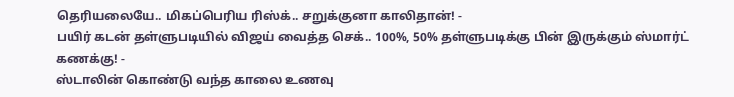தெரியலையே.. மிகப்பெரிய ரிஸ்க்.. சறுக்குனா காலிதான்! -
பயிர் கடன் தள்ளுபடியில் விஜய் வைத்த செக்.. 100%, 50% தள்ளுபடிக்கு பின் இருக்கும் ஸ்மார்ட் கணக்கு! -
ஸ்டாலின் கொண்டு வந்த காலை உணவு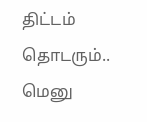திட்டம் தொடரும்.. மெனு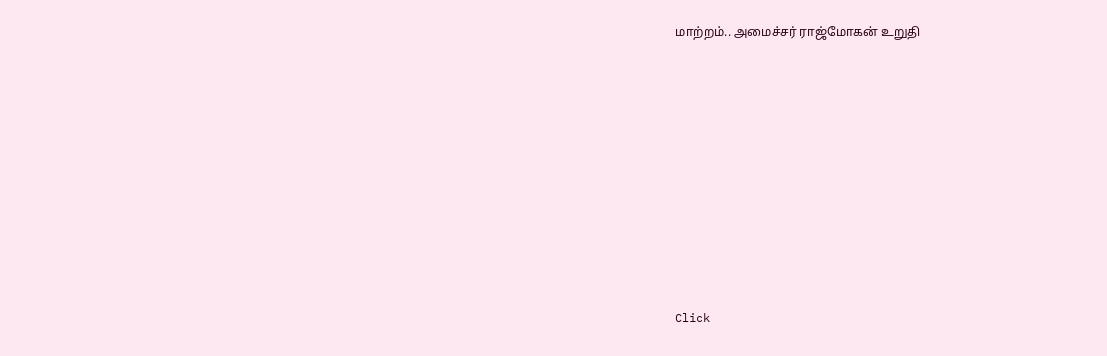மாற்றம்.. அமைச்சர் ராஜ்மோகன் உறுதி












Click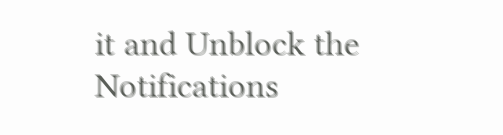it and Unblock the Notifications